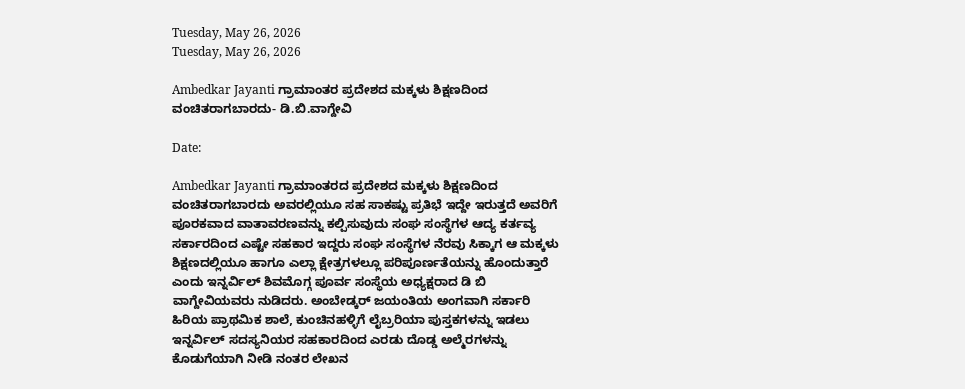Tuesday, May 26, 2026
Tuesday, May 26, 2026

Ambedkar Jayanti ಗ್ರಾಮಾಂತರ ಪ್ರದೇಶದ ಮಕ್ಕಳು ಶಿಕ್ಷಣದಿಂದ ವಂಚಿತರಾಗಬಾರದು- ಡಿ.ಬಿ.ವಾಗ್ದೇವಿ

Date:

Ambedkar Jayanti ಗ್ರಾಮಾಂತರದ ಪ್ರದೇಶದ ಮಕ್ಕಳು ಶಿಕ್ಷಣದಿಂದ ವಂಚಿತರಾಗಬಾರದು ಅವರಲ್ಲಿಯೂ ಸಹ ಸಾಕಷ್ಟು ಪ್ರತಿಭೆ ಇದ್ದೇ ಇರುತ್ತದೆ ಅವರಿಗೆ ಪೂರಕವಾದ ವಾತಾವರಣವನ್ನು ಕಲ್ಪಿಸುವುದು ಸಂಘ ಸಂಸ್ಥೆಗಳ ಆದ್ಯ ಕರ್ತವ್ಯ ಸರ್ಕಾರದಿಂದ ಎಷ್ಟೇ ಸಹಕಾರ ಇದ್ದರು ಸಂಘ ಸಂಸ್ಥೆಗಳ ನೆರವು ಸಿಕ್ಕಾಗ ಆ ಮಕ್ಕಳು ಶಿಕ್ಷಣದಲ್ಲಿಯೂ ಹಾಗೂ ಎಲ್ಲಾ ಕ್ಷೇತ್ರಗಳಲ್ಲೂ ಪರಿಪೂರ್ಣತೆಯನ್ನು ಹೊಂದುತ್ತಾರೆ ಎಂದು ಇನ್ನರ್ವಿಲ್ ಶಿವಮೊಗ್ಗ ಪೂರ್ವ ಸಂಸ್ಥೆಯ ಅಧ್ಯಕ್ಷರಾದ ಡಿ ಬಿ ವಾಗ್ದೇವಿಯವರು ನುಡಿದರು. ಅಂಬೇಡ್ಕರ್ ಜಯಂತಿಯ ಅಂಗವಾಗಿ ಸರ್ಕಾರಿ ಹಿರಿಯ ಪ್ರಾಥಮಿಕ ಶಾಲೆ, ಕುಂಚಿನಹಳ್ಳಿಗೆ ಲೈಬ್ರರಿಯಾ ಪುಸ್ತಕಗಳನ್ನು ಇಡಲು ಇನ್ನರ್ವಿಲ್ ಸದಸ್ಯನಿಯರ ಸಹಕಾರದಿಂದ ಎರಡು ದೊಡ್ಡ ಅಲ್ಮೆರಗಳನ್ನು ಕೊಡುಗೆಯಾಗಿ ನೀಡಿ ನಂತರ ಲೇಖನ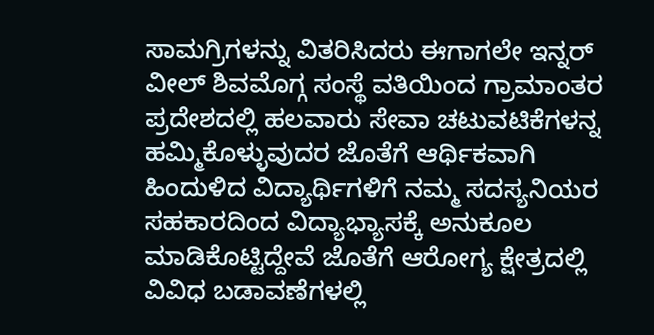ಸಾಮಗ್ರಿಗಳನ್ನು ವಿತರಿಸಿದರು ಈಗಾಗಲೇ ಇನ್ನರ್ ವೀಲ್ ಶಿವಮೊಗ್ಗ ಸಂಸ್ಥೆ ವತಿಯಿಂದ ಗ್ರಾಮಾಂತರ ಪ್ರದೇಶದಲ್ಲಿ ಹಲವಾರು ಸೇವಾ ಚಟುವಟಿಕೆಗಳನ್ನ ಹಮ್ಮಿಕೊಳ್ಳುವುದರ ಜೊತೆಗೆ ಆರ್ಥಿಕವಾಗಿ ಹಿಂದುಳಿದ ವಿದ್ಯಾರ್ಥಿಗಳಿಗೆ ನಮ್ಮ ಸದಸ್ಯನಿಯರ ಸಹಕಾರದಿಂದ ವಿದ್ಯಾಭ್ಯಾಸಕ್ಕೆ ಅನುಕೂಲ ಮಾಡಿಕೊಟ್ಟಿದ್ದೇವೆ ಜೊತೆಗೆ ಆರೋಗ್ಯ ಕ್ಷೇತ್ರದಲ್ಲಿ ವಿವಿಧ ಬಡಾವಣೆಗಳಲ್ಲಿ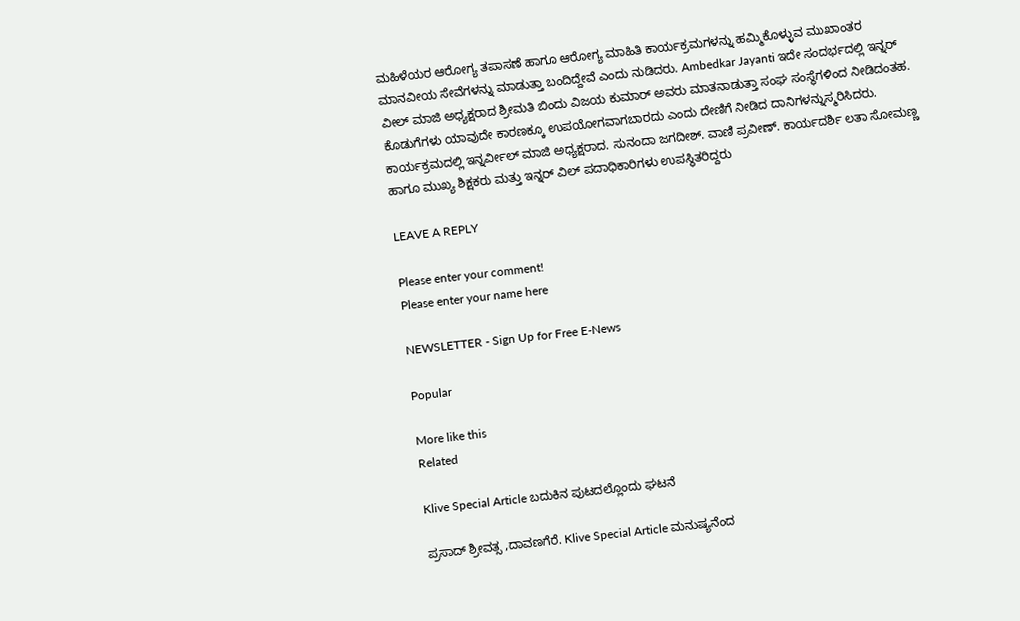ಮಹಿಳೆಯರ ಆರೋಗ್ಯ ತಪಾಸಣೆ ಹಾಗೂ ಆರೋಗ್ಯ ಮಾಹಿತಿ ಕಾರ್ಯಕ್ರಮಗಳನ್ನು ಹಮ್ಮಿಕೊಳ್ಳುವ ಮುಖಾಂತರ ಮಾನವೀಯ ಸೇವೆಗಳನ್ನು ಮಾಡುತ್ತಾ ಬಂದಿದ್ದೇವೆ ಎಂದು ನುಡಿದರು. Ambedkar Jayanti ಇದೇ ಸಂದರ್ಭದಲ್ಲಿ ಇನ್ನರ್ ವೀಲ್ ಮಾಜಿ ಅಧ್ಯಕ್ಷರಾದ ಶ್ರೀಮತಿ ಬಿಂದು ವಿಜಯ ಕುಮಾರ್ ಅವರು ಮಾತನಾಡುತ್ತಾ ಸಂಘ ಸಂಸ್ಥೆಗಳಿಂದ ನೀಡಿದಂತಹ. ಕೊಡುಗೆಗಳು ಯಾವುದೇ ಕಾರಣಕ್ಕೂ ಉಪಯೋಗವಾಗಬಾರದು ಎಂದು ದೇಣಿಗೆ ನೀಡಿದ ದಾನಿಗಳನ್ನುಸ್ಮರಿಸಿದರು. ಕಾರ್ಯಕ್ರಮದಲ್ಲಿ ಇನ್ನರ್ವೀಲ್ ಮಾಜಿ ಅಧ್ಯಕ್ಷರಾದ. ಸುನಂದಾ ಜಗದೀಶ್. ವಾಣಿ ಪ್ರವೀಣ್. ಕಾರ್ಯದರ್ಶಿ ಲತಾ ಸೋಮಣ್ಣ ಹಾಗೂ ಮುಖ್ಯ ಶಿಕ್ಷಕರು ಮತ್ತು ಇನ್ನರ್ ವಿಲ್ ಪದಾಧಿಕಾರಿಗಳು ಉಪಸ್ಥಿತರಿದ್ದರು

LEAVE A REPLY

Please enter your comment!
Please enter your name here

NEWSLETTER - Sign Up for Free E-News

Popular

More like this
Related

Klive Special Article ಬದುಕಿನ ಪುಟದಲ್ಲೊಂದು ಘಟನೆ

ಪ್ರಸಾದ್ ಶ್ರೀವತ್ಸ ,ದಾವಣಗೆರೆ. Klive Special Article ಮನುಷ್ಯನೆಂದ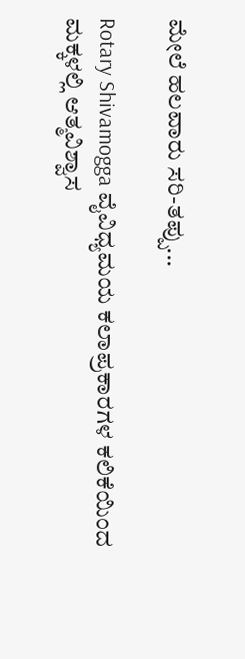ಮೇಲೆ ಹಲವಾರು ಸರಿ-ತಪ್ಪು...

Rotary Shivamogga ವೈವಿಧ್ಯಮಯ ಕಲಾಪ್ರಕಾರಗಳ ಕಲಿಕೆಯಿಂದ ಮಕ್ಕಳಲ್ಲಿ ಆತ್ಮವಿಶ್ವಾಸ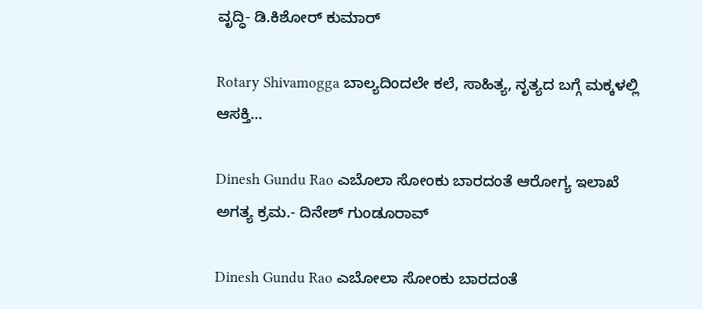ವೃದ್ಧಿ- ಡಿ.ಕಿಶೋರ್ ಕುಮಾರ್

Rotary Shivamogga ಬಾಲ್ಯದಿಂದಲೇ ಕಲೆ, ಸಾಹಿತ್ಯ, ನೃತ್ಯದ ಬಗ್ಗೆ ಮಕ್ಕಳಲ್ಲಿ ಆಸಕ್ತಿ...

Dinesh Gundu Rao ಎಬೊಲಾ ಸೋಂಕು ಬಾರದಂತೆ ಆರೋಗ್ಯ ಇಲಾಖೆ ಅಗತ್ಯ ಕ್ರಮ.- ದಿನೇಶ್ ಗುಂಡೂರಾವ್

Dinesh Gundu Rao ಎಬೋಲಾ ಸೋಂಕು ಬಾರದಂತೆ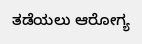ತಡೆಯಲು ಆರೋಗ್ಯ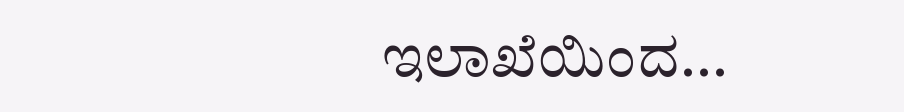ಇಲಾಖೆಯಿಂದ...